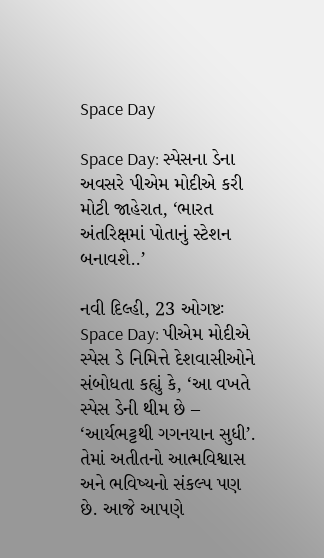Space Day

Space Day: સ્પેસના ડેના અવસરે પીએમ મોદીએ કરી મોટી જાહેરાત, ‘ભારત અંતરિક્ષમાં પોતાનું સ્ટેશન બનાવશે..’

નવી દિલ્હી, 23 ઓગષ્ટઃ Space Day: પીએમ મોદીએ સ્પેસ ડે નિમિત્તે દેશવાસીઓને સંબોધતા કહ્યું કે, ‘આ વખતે સ્પેસ ડેની થીમ છે – ‘આર્યભટ્ટથી ગગનયાન સુધી’. તેમાં અતીતનો આત્મવિશ્વાસ અને ભવિષ્યનો સંકલ્પ પણ છે. આજે આપણે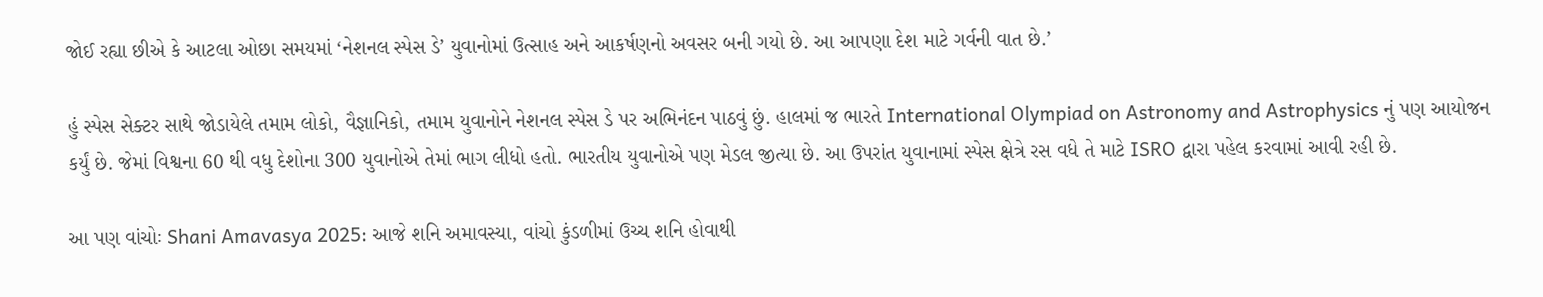જોઈ રહ્યા છીએ કે આટલા ઓછા સમયમાં ‘નેશનલ સ્પેસ ડે’ યુવાનોમાં ઉત્સાહ અને આકર્ષણનો અવસર બની ગયો છે. આ આપણા દેશ માટે ગર્વની વાત છે.’

હું સ્પેસ સેક્ટર સાથે જોડાયેલે તમામ લોકો, વૈજ્ઞાનિકો, તમામ યુવાનોને નેશનલ સ્પેસ ડે પર અભિનંદન પાઠવું છું. હાલમાં જ ભારતે International Olympiad on Astronomy and Astrophysics નું પણ આયોજન કર્યું છે. જેમાં વિશ્વના 60 થી વધુ દેશોના 300 યુવાનોએ તેમાં ભાગ લીધો હતો. ભારતીય યુવાનોએ પણ મેડલ જીત્યા છે. આ ઉપરાંત યુવાનામાં સ્પેસ ક્ષેત્રે રસ વધે તે માટે ISRO દ્વારા પહેલ કરવામાં આવી રહી છે.

આ પણ વાંચોઃ Shani Amavasya 2025: આજે શનિ અમાવસ્યા, વાંચો કુંડળીમાં ઉચ્ચ શનિ હોવાથી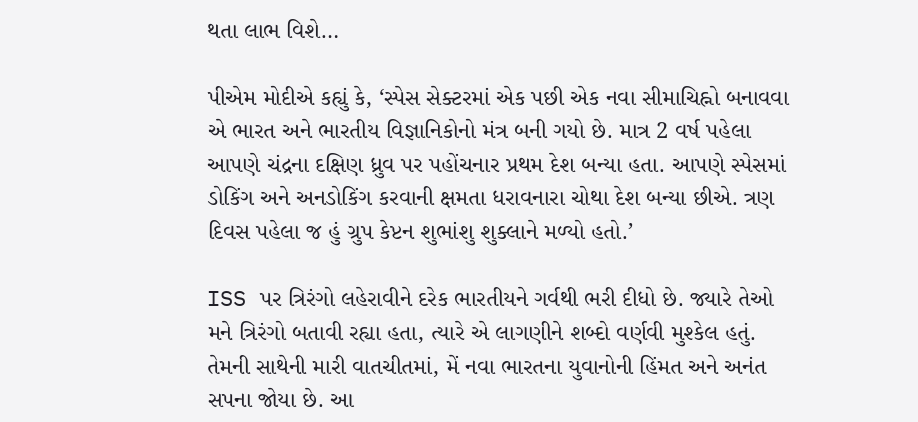થતા લાભ વિશે…

પીએમ મોદીએ કહ્યું કે, ‘સ્પેસ સેક્ટરમાં એક પછી એક નવા સીમાચિહ્નો બનાવવા એ ભારત અને ભારતીય વિજ્ઞાનિકોનો મંત્ર બની ગયો છે. માત્ર 2 વર્ષ પહેલા આપણે ચંદ્રના દક્ષિણ ધ્રુવ પર પહોંચનાર પ્રથમ દેશ બન્યા હતા. આપણે સ્પેસમાં ડોકિંગ અને અનડોકિંગ કરવાની ક્ષમતા ધરાવનારા ચોથા દેશ બન્યા છીએ. ત્રણ દિવસ પહેલા જ હું ગ્રુપ કેપ્ટન શુભાંશુ શુક્લાને મળ્યો હતો.’

ISS પર ત્રિરંગો લહેરાવીને દરેક ભારતીયને ગર્વથી ભરી દીધો છે. જ્યારે તેઓ મને ત્રિરંગો બતાવી રહ્યા હતા, ત્યારે એ લાગણીને શબ્દો વર્ણવી મુશ્કેલ હતું. તેમની સાથેની મારી વાતચીતમાં, મેં નવા ભારતના યુવાનોની હિંમત અને અનંત સપના જોયા છે. આ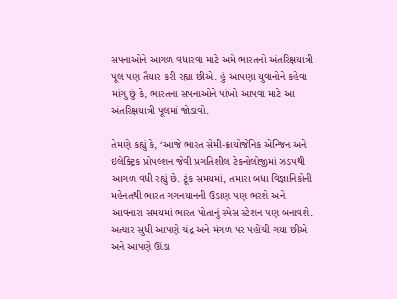સપનાઓને આગળ વધારવા માટે અમે ભારતનો અંતરિક્ષયાત્રી પૂલ પણ તૈયાર કરી રહ્યા છીએ. હું આપણા યુવાનોને કહેવા માંગુ છું કે, ભારતના સપનાઓને પાંખો આપવા માટે આ અંતરિક્ષયાત્રી પૂલમાં જોડાવો.

તેમણે કહ્યું કે, ‘આજે ભારત સેમી-ક્રાયોજેનિક એન્જિન અને ઇલેક્ટ્રિક પ્રોપલ્શન જેવી પ્રગતિશીલ ટેકનોલોજીમાં ઝડપથી આગળ વધી રહ્યું છે. ટૂંક સમયમાં, તમારા બધા વિજ્ઞાનિકોની મહેનતથી ભારત ગગનયાનની ઉડાણ પણ ભરશે અને આવનારા સમયમાં ભારત પોતાનું સ્પેસ સ્ટેશન પણ બનાવશે. અત્યાર સુધી આપણે ચંદ્ર અને મંગળ પર પહોંચી ગયા છીએ અને આપણે ઊંડા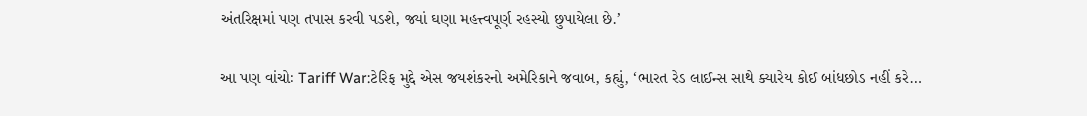અંતરિક્ષમાં પણ તપાસ કરવી પડશે, જ્યાં ઘણા મહત્ત્વપૂર્ણ રહસ્યો છુપાયેલા છે.’

આ પણ વાંચોઃ Tariff War:ટેરિફ મુદ્દે એસ જયશંકરનો અમેરિકાને જવાબ, કહ્યું, ‘ભારત રેડ લાઈન્સ સાથે ક્યારેય કોઈ બાંધછોડ નહીં કરે…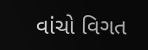વાંચો વિગત